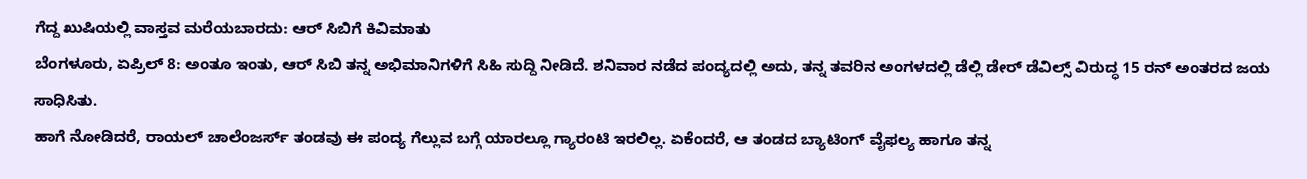ಗೆದ್ದ ಖುಷಿಯಲ್ಲಿ ವಾಸ್ತವ ಮರೆಯಬಾರದು: ಆರ್ ಸಿಬಿಗೆ ಕಿವಿಮಾತು
ಬೆಂಗಳೂರು, ಏಪ್ರಿಲ್ 8: ಅಂತೂ ಇಂತು, ಆರ್ ಸಿಬಿ ತನ್ನ ಅಭಿಮಾನಿಗಳಿಗೆ ಸಿಹಿ ಸುದ್ದಿ ನೀಡಿದೆ. ಶನಿವಾರ ನಡೆದ ಪಂದ್ಯದಲ್ಲಿ ಅದು, ತನ್ನ ತವರಿನ ಅಂಗಳದಲ್ಲಿ ಡೆಲ್ಲಿ ಡೇರ್ ಡೆವಿಲ್ಸ್ ವಿರುದ್ಧ 15 ರನ್ ಅಂತರದ ಜಯ ಸಾಧಿಸಿತು.
ಹಾಗೆ ನೋಡಿದರೆ, ರಾಯಲ್ ಚಾಲೆಂಜರ್ಸ್ ತಂಡವು ಈ ಪಂದ್ಯ ಗೆಲ್ಲುವ ಬಗ್ಗೆ ಯಾರಲ್ಲೂ ಗ್ಯಾರಂಟಿ ಇರಲಿಲ್ಲ. ಏಕೆಂದರೆ, ಆ ತಂಡದ ಬ್ಯಾಟಿಂಗ್ ವೈಫಲ್ಯ ಹಾಗೂ ತನ್ನ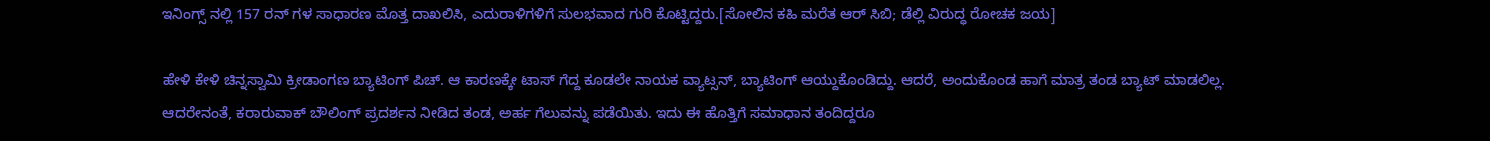ಇನಿಂಗ್ಸ್ ನಲ್ಲಿ 157 ರನ್ ಗಳ ಸಾಧಾರಣ ಮೊತ್ತ ದಾಖಲಿಸಿ, ಎದುರಾಳಿಗಳಿಗೆ ಸುಲಭವಾದ ಗುರಿ ಕೊಟ್ಟಿದ್ದರು.[ಸೋಲಿನ ಕಹಿ ಮರೆತ ಆರ್ ಸಿಬಿ; ಡೆಲ್ಲಿ ವಿರುದ್ಧ ರೋಚಕ ಜಯ]

ಹೇಳಿ ಕೇಳಿ ಚಿನ್ನಸ್ವಾಮಿ ಕ್ರೀಡಾಂಗಣ ಬ್ಯಾಟಿಂಗ್ ಪಿಚ್. ಆ ಕಾರಣಕ್ಕೇ ಟಾಸ್ ಗೆದ್ದ ಕೂಡಲೇ ನಾಯಕ ವ್ಯಾಟ್ಸನ್, ಬ್ಯಾಟಿಂಗ್ ಆಯ್ದುಕೊಂಡಿದ್ದು. ಆದರೆ, ಅಂದುಕೊಂಡ ಹಾಗೆ ಮಾತ್ರ ತಂಡ ಬ್ಯಾಟ್ ಮಾಡಲಿಲ್ಲ.
ಆದರೇನಂತೆ, ಕರಾರುವಾಕ್ ಬೌಲಿಂಗ್ ಪ್ರದರ್ಶನ ನೀಡಿದ ತಂಡ, ಅರ್ಹ ಗೆಲುವನ್ನು ಪಡೆಯಿತು. ಇದು ಈ ಹೊತ್ತಿಗೆ ಸಮಾಧಾನ ತಂದಿದ್ದರೂ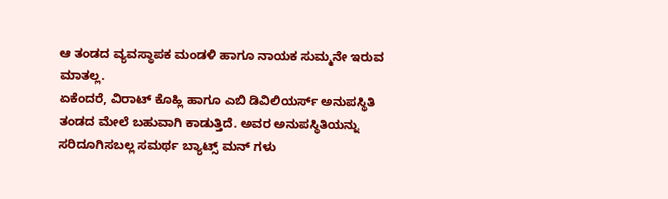ಆ ತಂಡದ ವ್ಯವಸ್ಥಾಪಕ ಮಂಡಳಿ ಹಾಗೂ ನಾಯಕ ಸುಮ್ಮನೇ ಇರುವ ಮಾತಲ್ಲ.
ಏಕೆಂದರೆ, ವಿರಾಟ್ ಕೊಹ್ಲಿ ಹಾಗೂ ಎಬಿ ಡಿವಿಲಿಯರ್ಸ್ ಅನುಪಸ್ಥಿತಿ ತಂಡದ ಮೇಲೆ ಬಹುವಾಗಿ ಕಾಡುತ್ತಿದೆ. ಅವರ ಅನುಪಸ್ಥಿತಿಯನ್ನು ಸರಿದೂಗಿಸಬಲ್ಲ ಸಮರ್ಥ ಬ್ಯಾಟ್ಸ್ ಮನ್ ಗಳು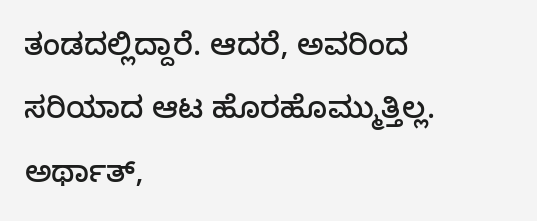ತಂಡದಲ್ಲಿದ್ದಾರೆ. ಆದರೆ, ಅವರಿಂದ ಸರಿಯಾದ ಆಟ ಹೊರಹೊಮ್ಮುತ್ತಿಲ್ಲ. ಅರ್ಥಾತ್,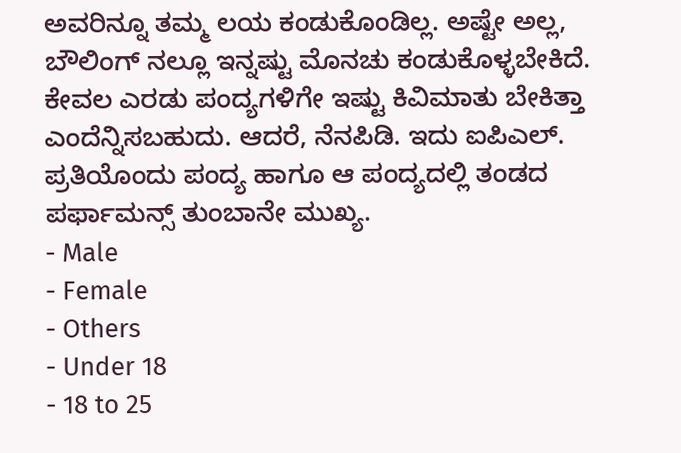ಅವರಿನ್ನೂ ತಮ್ಮ ಲಯ ಕಂಡುಕೊಂಡಿಲ್ಲ. ಅಷ್ಟೇ ಅಲ್ಲ, ಬೌಲಿಂಗ್ ನಲ್ಲೂ ಇನ್ನಷ್ಟು ಮೊನಚು ಕಂಡುಕೊಳ್ಳಬೇಕಿದೆ.
ಕೇವಲ ಎರಡು ಪಂದ್ಯಗಳಿಗೇ ಇಷ್ಟು ಕಿವಿಮಾತು ಬೇಕಿತ್ತಾ ಎಂದೆನ್ನಿಸಬಹುದು. ಆದರೆ, ನೆನಪಿಡಿ. ಇದು ಐಪಿಎಲ್. ಪ್ರತಿಯೊಂದು ಪಂದ್ಯ ಹಾಗೂ ಆ ಪಂದ್ಯದಲ್ಲಿ ತಂಡದ ಪರ್ಫಾಮನ್ಸ್ ತುಂಬಾನೇ ಮುಖ್ಯ.
- Male
- Female
- Others
- Under 18
- 18 to 25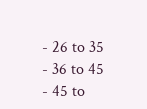- 26 to 35
- 36 to 45
- 45 to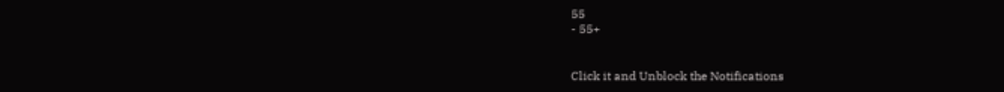55
- 55+


Click it and Unblock the Notifications